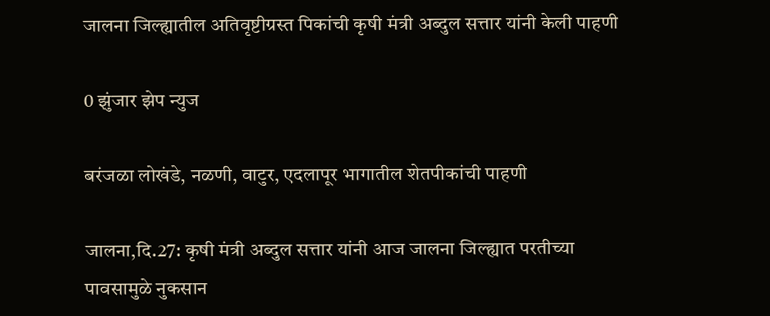जालना जिल्ह्यातील अतिवृष्टीग्रस्त पिकांची कृषी मंत्री अब्दुल सत्तार यांनी केली पाहणी

0 झुंजार झेप न्युज

बरंजळा लोखंडे, नळणी, वाटुर, एदलापूर भागातील शेतपीकांची पाहणी

जालना,दि.27: कृषी मंत्री अब्दुल सत्तार यांनी आज जालना जिल्ह्यात परतीच्या पावसामुळे नुकसान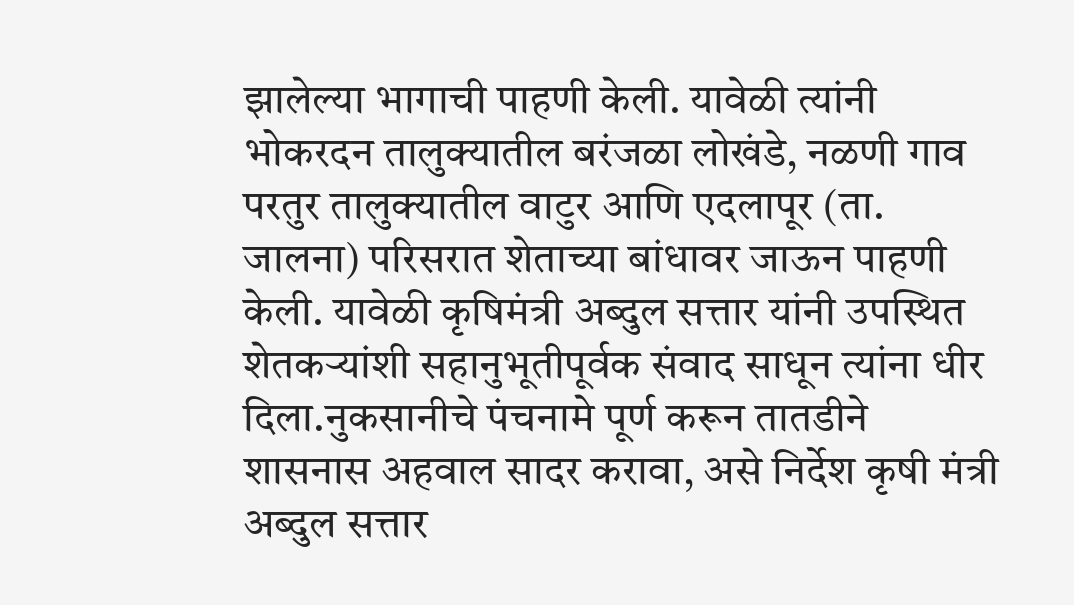झालेल्या भागाची पाहणी केली. यावेळी त्यांनी भोकरदन तालुक्यातील बरंजळा लोखंडे, नळणी गाव परतुर तालुक्यातील वाटुर आणि एदलापूर (ता. जालना) परिसरात शेताच्या बांधावर जाऊन पाहणी केली. यावेळी कृषिमंत्री अब्दुल सत्तार यांनी उपस्थित शेतकऱ्यांशी सहानुभूतीपूर्वक संवाद साधून त्यांना धीर दिला.नुकसानीचे पंचनामे पूर्ण करून तातडीने शासनास अहवाल सादर करावा, असे निर्देश कृषी मंत्री अब्दुल सत्तार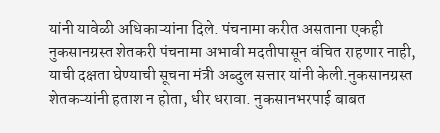यांनी यावेळी अधिकाऱ्यांना दिले. पंचनामा करीत असताना एकही नुकसानग्रस्त शेतकरी पंचनामा अभावी मदतीपासून वंचित राहणार नाही, याची दक्षता घेण्याची सूचना मंत्री अब्दुल सत्तार यांनी केली.नुकसानग्रस्त शेतकऱ्यांनी हताश न होता, धीर धरावा. नुकसानभरपाई बाबत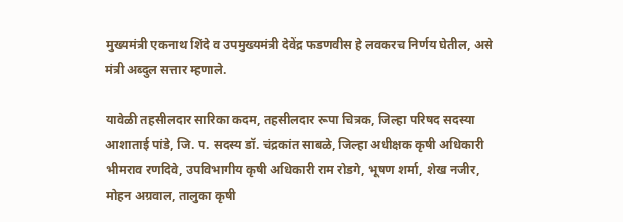मुख्यमंत्री एकनाथ शिंदे व उपमुख्यमंत्री देवेंद्र फडणवीस हे लवकरच निर्णय घेतील, असे मंत्री अब्दुल सत्तार म्हणाले.

यावेळी तहसीलदार सारिका कदम, तहसीलदार रूपा चित्रक, जिल्हा परिषद सदस्या आशाताई पांडे, जि. प. सदस्य डॉ. चंद्रकांत साबळे, जिल्हा अधीक्षक कृषी अधिकारी भीमराव रणदिवे, उपविभागीय कृषी अधिकारी राम रोडगे, भूषण शर्मा, शेख नजीर, मोहन अग्रवाल, तालुका कृषी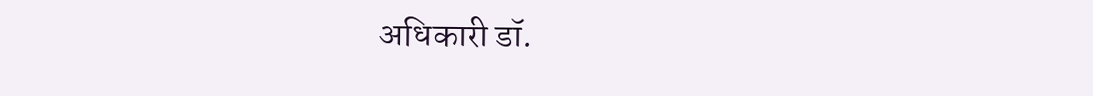अधिकारी डॉ.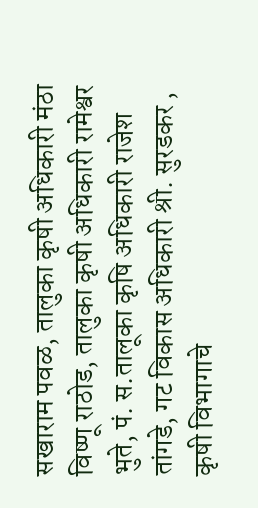सखाराम पवळ, तालुका कृषी अधिकारी मंठा विष्णू राठोड, तालुका कृषी अधिकारी रामेश्वर भुते, पं. स.तालूका कृषि अधिकारी राजेश तांगडे, गट विकास अधिकारी श्री. सुरडकर , कृषी विभागाचे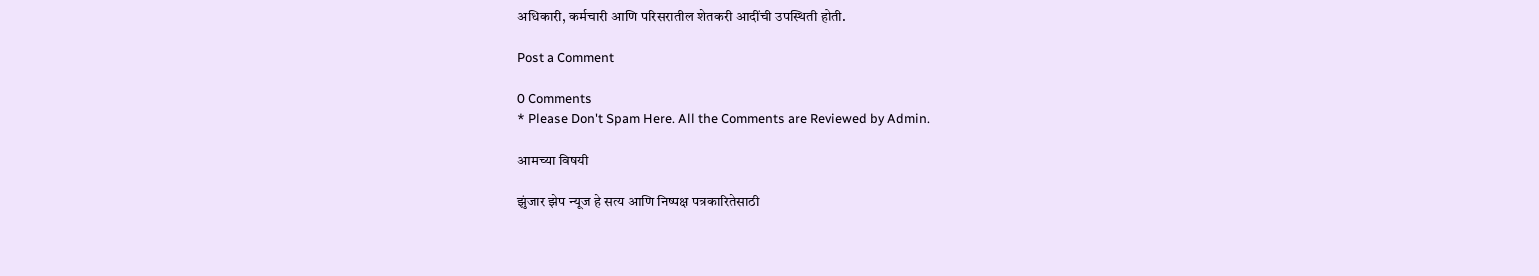अधिकारी, कर्मचारी आणि परिसरातील शेतकरी आदींची उपस्थिती होती.

Post a Comment

0 Comments
* Please Don't Spam Here. All the Comments are Reviewed by Admin.

आमच्या विषयी

झुंजार झेप न्यूज हे सत्य आणि निष्पक्ष पत्रकारितेसाठी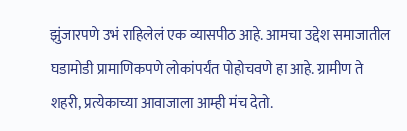झुंजारपणे उभं राहिलेलं एक व्यासपीठ आहे. आमचा उद्देश समाजातील घडामोडी प्रामाणिकपणे लोकांपर्यंत पोहोचवणे हा आहे. ग्रामीण ते शहरी, प्रत्येकाच्या आवाजाला आम्ही मंच देतो.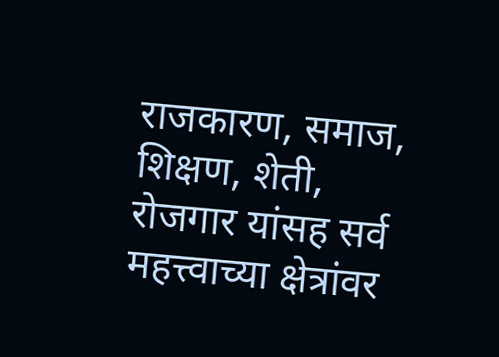राजकारण, समाज, शिक्षण, शेती, रोजगार यांसह सर्व महत्त्वाच्या क्षेत्रांवर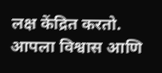लक्ष केंद्रित करतो. आपला विश्वास आणि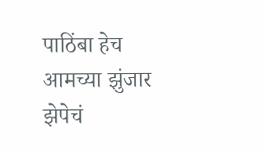पाठिंबा हेच आमच्या झुंजार झेपेचं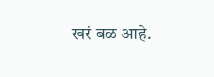खरं बळ आहे.